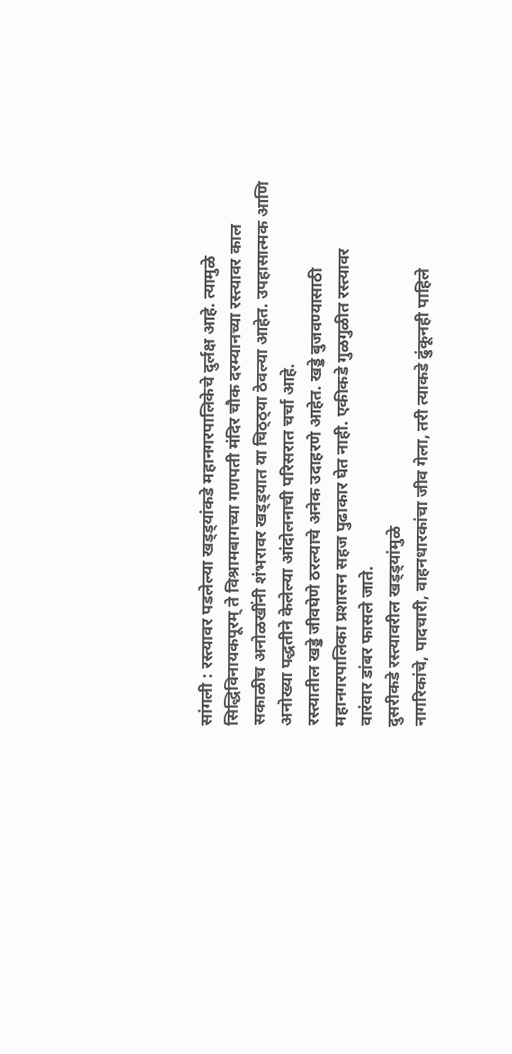सांगली : रस्त्यावर पडलेल्या खड्ड्यांकडे महानगरपालिकेचे दुर्लक्ष आहे. त्यामुळे सिद्धिविनायकपूरम् ते विश्रामबागच्या गणपती मंदिर चौक दरम्यानच्या रस्त्यावर काल सकाळीच अनोळखींनी शंभरावर खड्ड्यात या चिठ्ठ्या ठेवल्या आहेत. उपहासात्मक आणि अनोख्या पद्धतीने केलेल्या आंदोलनाची परिसरात चर्चा आहे.
रस्त्यातील खड्डे जीवघेणे ठरल्याचे अनेक उदाहरणे आहेत. खड्डे बुजवण्यासाठी
महानगरपालिका प्रशासन सहज पुढाकार घेत नाही. एकीकडे गुळगुळीत रस्त्यावर
वारंवार डांबर फासले जाते.
दुसरीकडे रस्त्यावरील खड्ड्यांमुळे
नागरिकांचे, पादचारी, वाहनधारकांचा जीव गेला, तरी त्याकडे ढुंकूनही पाहिले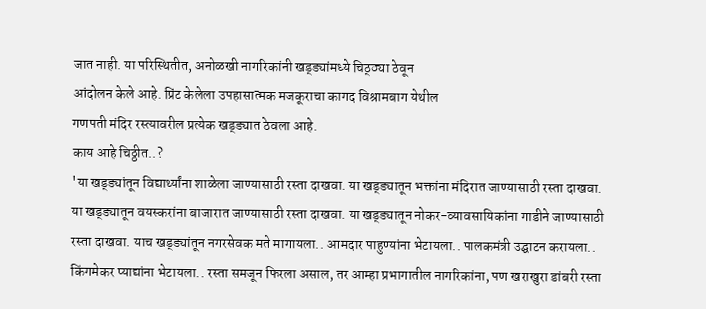जात नाही. या परिस्थितीत, अनोळखी नागरिकांनी खड्ड्यांमध्ये चिठ्ठ्या ठेवून
आंदोलन केले आहे. प्रिंट केलेला उपहासात्मक मजकूराचा कागद विश्रामबाग येथील
गणपती मंदिर रस्त्यावरील प्रत्येक खड्ड्यात ठेवला आहे.
काय आहे चिठ्ठीत..?
'या खड्ड्यांतून विद्यार्थ्यांना शाळेला जाण्यासाठी रस्ता दाखवा. या खड्ड्यातून भक्तांना मंदिरात जाण्यासाठी रस्ता दाखवा. या खड्ड्यातून वयस्करांना बाजारात जाण्यासाठी रस्ता दाखवा. या खड्ड्यातून नोकर-व्यावसायिकांना गाडीने जाण्यासाठी रस्ता दाखवा. याच खड्ड्यांतून नगरसेवक मते मागायला.. आमदार पाहुण्यांना भेटायला.. पालकमंत्री उद्घाटन करायला.. किंगमेकर प्याद्यांना भेटायला.. रस्ता समजून फिरला असाल, तर आम्हा प्रभागातील नागरिकांना, पण खराखुरा डांबरी रस्ता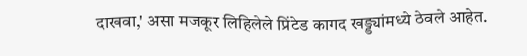दाखवा,' असा मजकूर लिहिलेले प्रिंटेड कागद खड्ड्यांमध्ये ठेवले आहेत.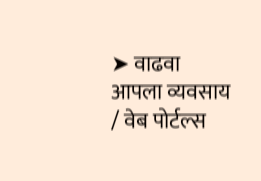➤ वाढवा आपला व्यवसाय / वेब पोर्टल्स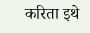करिता इथे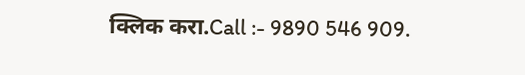क्लिक करा.Call :- 9890 546 909.